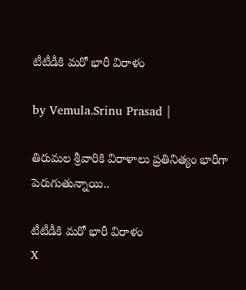టీటీడీకి మరో భారీ విరాళం

by Vemula.Srinu Prasad |

తిరుమల శ్రీవారికి విరాళాలు ప్రతినిత్యం భారీగా పెరుగుతున్నాయి..

టీటీడీకి మరో భారీ విరాళం
X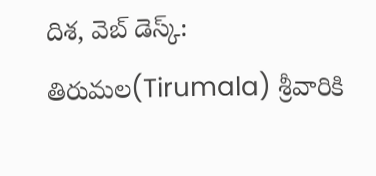దిశ, వెబ్ డెస్క్: తిరుమల(Tirumala) శ్రీవారికి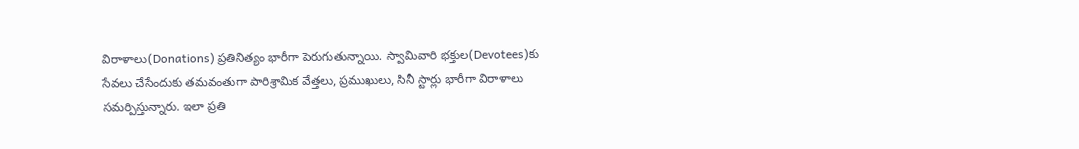విరాళాలు(Donations) ప్రతినిత్యం భారీగా పెరుగుతున్నాయి. స్వామివారి భక్తుల(Devotees)కు సేవలు చేసేందుకు తమవంతుగా పారిశ్రామిక వేత్తలు, ప్రముఖులు, సినీ స్టార్లు భారీగా విరాళాలు సమర్పిస్తున్నారు. ఇలా ప్రతి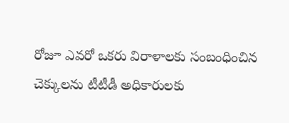రోజూ ఎవరో ఒకరు విరాళాలకు సంబంధించిన చెక్కులను టీటీడీ అధికారులకు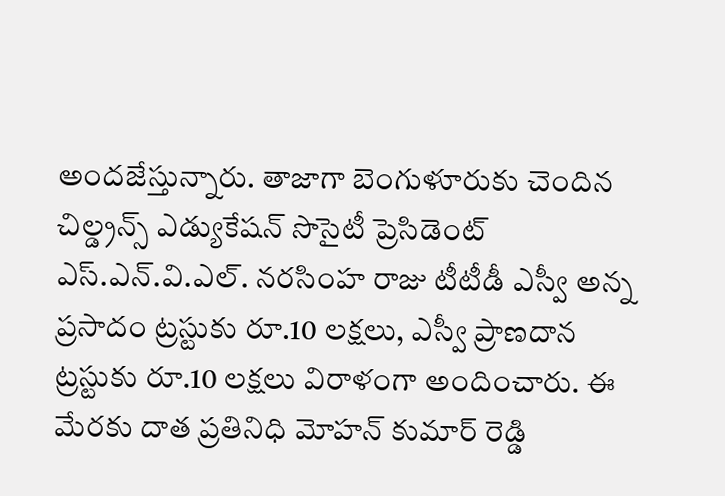అందజేస్తున్నారు. తాజాగా బెంగుళూరుకు చెందిన చిల్డ్రన్స్ ఎడ్యుకేషన్ సొసైటీ ప్రెసిడెంట్ ఎస్.ఎన్.వి.ఎల్. నరసింహ రాజు టీటీడీ ఎస్వీ అన్న ప్రసాదం ట్రస్టుకు రూ.10 లక్షలు, ఎస్వీ ప్రాణదాన ట్రస్టుకు రూ.10 లక్షలు విరాళంగా అందించారు. ఈ మేరకు దాత ప్రతినిధి మోహన్ కుమార్ రెడ్డి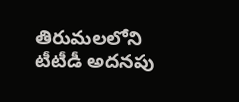తిరుమలలోని టీటీడీ అదనపు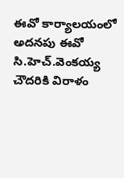ఈవో కార్యాలయంలో అదనపు ఈవో సి.హెచ్.వెంకయ్య చౌదరికి విరాళం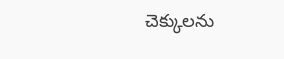చెక్కులను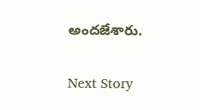అందజేశారు.

Next Story